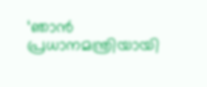‘ഞാൻ പ്രധാനമന്ത്രിയായി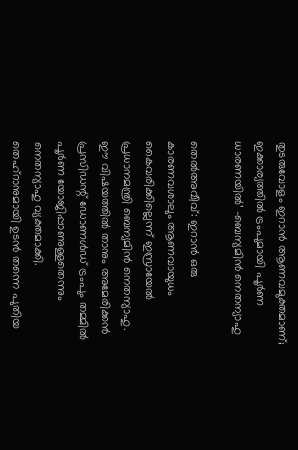തുടരുവോളം ഇറാൻ ആണവമുക്തമാണ്; ഇക്കാര്യത്തിൽ ട്രംപുമായി പൂർണ ധാരണയിൽ’ -ബെന്യമിൻ നെതന്യാഹു

തെൽഅവീവ്: ഇറാൻ ഒരു കാരണവശാലും ആണവായുധം കൈവരിക്കില്ലെന്ന് ഇസ്രായേൽ പ്രധാനമന്ത്രി ബെന്യമിൻ നെതന്യാഹു. ഈ വിഷയത്തിൽ താനും അമേരിക്കൻ പ്രസിഡന്റ് ഡോണൾഡ് ട്രംപും തമ്മിൽ പൂർണ യോജിപ്പാണുള്ളതെന്നും നെതന്യാഹു വ്യക്തമാക്കി. തെഹ്‌റാനുമായി ഉടൻ തന്നെ പുതിയ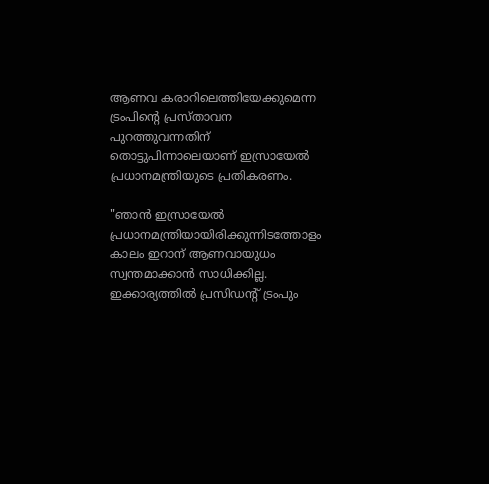ആണവ കരാറിലെത്തിയേക്കുമെന്ന ട്രംപിന്റെ പ്രസ്താവന പുറത്തുവന്നതിന് തൊട്ടുപിന്നാലെയാണ് ഇസ്രായേൽ പ്രധാനമന്ത്രിയുടെ പ്രതികരണം.

"ഞാൻ ഇസ്രായേൽ പ്രധാനമന്ത്രിയായിരിക്കുന്നിടത്തോളം കാലം ഇറാന് ആണവായുധം സ്വന്തമാക്കാൻ സാധിക്കില്ല. ഇക്കാര്യത്തിൽ പ്രസിഡന്റ് ട്രംപും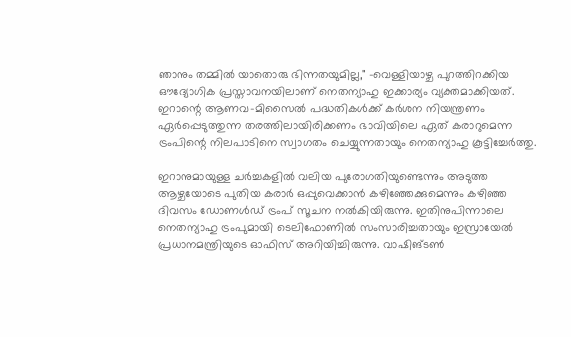ഞാനും തമ്മിൽ യാതൊരു ഭിന്നതയുമില്ല," -വെള്ളിയാഴ്ച പുറത്തിറക്കിയ ഔദ്യോഗിക പ്രസ്താവനയിലാണ് നെതന്യാഹു ഇക്കാര്യം വ്യക്തമാക്കിയത്. ഇറാന്റെ ആണവ-മിസൈൽ പദ്ധതികൾക്ക് കർശന നിയന്ത്രണം ഏർപ്പെടുത്തുന്ന തരത്തിലായിരിക്കണം ഭാവിയിലെ ഏത് കരാറുമെന്ന ട്രംപിന്റെ നിലപാടിനെ സ്വാഗതം ചെയ്യുന്നതായും നെതന്യാഹു കൂട്ടിച്ചേർത്തു.

ഇറാനുമായുള്ള ചർച്ചകളിൽ വലിയ പുരോഗതിയുണ്ടെന്നും അടുത്ത ആഴ്ചയോടെ പുതിയ കരാർ ഒപ്പുവെക്കാൻ കഴിഞ്ഞേക്കുമെന്നും കഴിഞ്ഞ ദിവസം ഡോണൾഡ് ട്രംപ് സൂചന നൽകിയിരുന്നു. ഇതിനുപിന്നാലെ നെതന്യാഹു ട്രംപുമായി ടെലിഫോണിൽ സംസാരിച്ചതായും ഇസ്രായേൽ പ്രധാനമന്ത്രിയുടെ ഓഫിസ് അറിയിച്ചിരുന്നു. വാഷിങ്ടൺ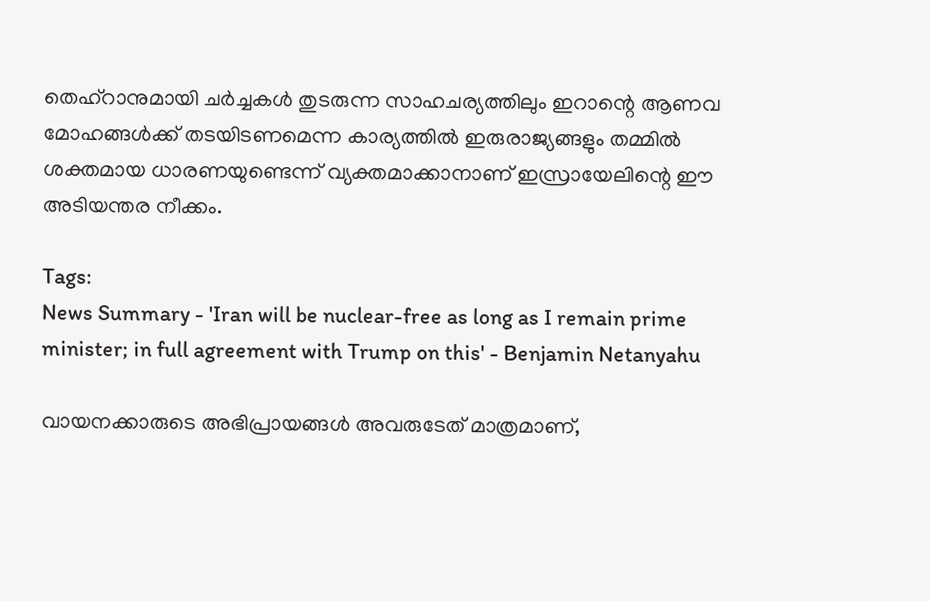തെഹ്റാനുമായി ചർച്ചകൾ തുടരുന്ന സാഹചര്യത്തിലും ഇറാന്റെ ആണവ മോഹങ്ങൾക്ക് തടയിടണമെന്ന കാര്യത്തിൽ ഇരുരാജ്യങ്ങളും തമ്മിൽ ശക്തമായ ധാരണയുണ്ടെന്ന് വ്യക്തമാക്കാനാണ് ഇസ്രായേലിന്റെ ഈ അടിയന്തര നീക്കം.

Tags:
News Summary - 'Iran will be nuclear-free as long as I remain prime minister; in full agreement with Trump on this' - Benjamin Netanyahu

വായനക്കാരുടെ അഭിപ്രായങ്ങള്‍ അവരുടേത് മാത്രമാണ്,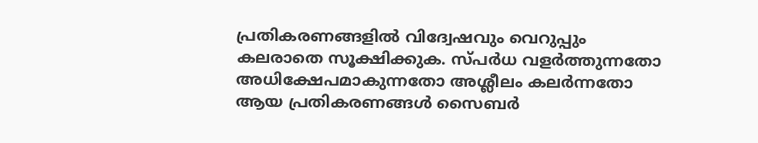പ്രതികരണങ്ങളിൽ വിദ്വേഷവും വെറുപ്പും കലരാതെ സൂക്ഷിക്കുക. സ്പർധ വളർത്തുന്നതോ അധിക്ഷേപമാകുന്നതോ അശ്ലീലം കലർന്നതോ ആയ പ്രതികരണങ്ങൾ സൈബർ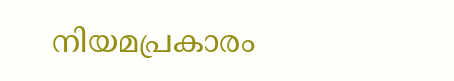നിയമപ്രകാരം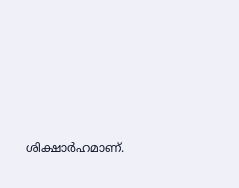ശിക്ഷാർഹമാണ്.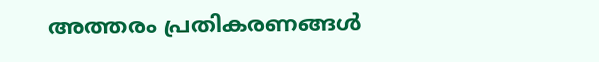അത്തരം പ്രതികരണങ്ങൾ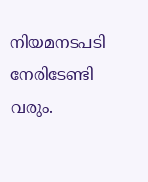നിയമനടപടി നേരിടേണ്ടി വരും.